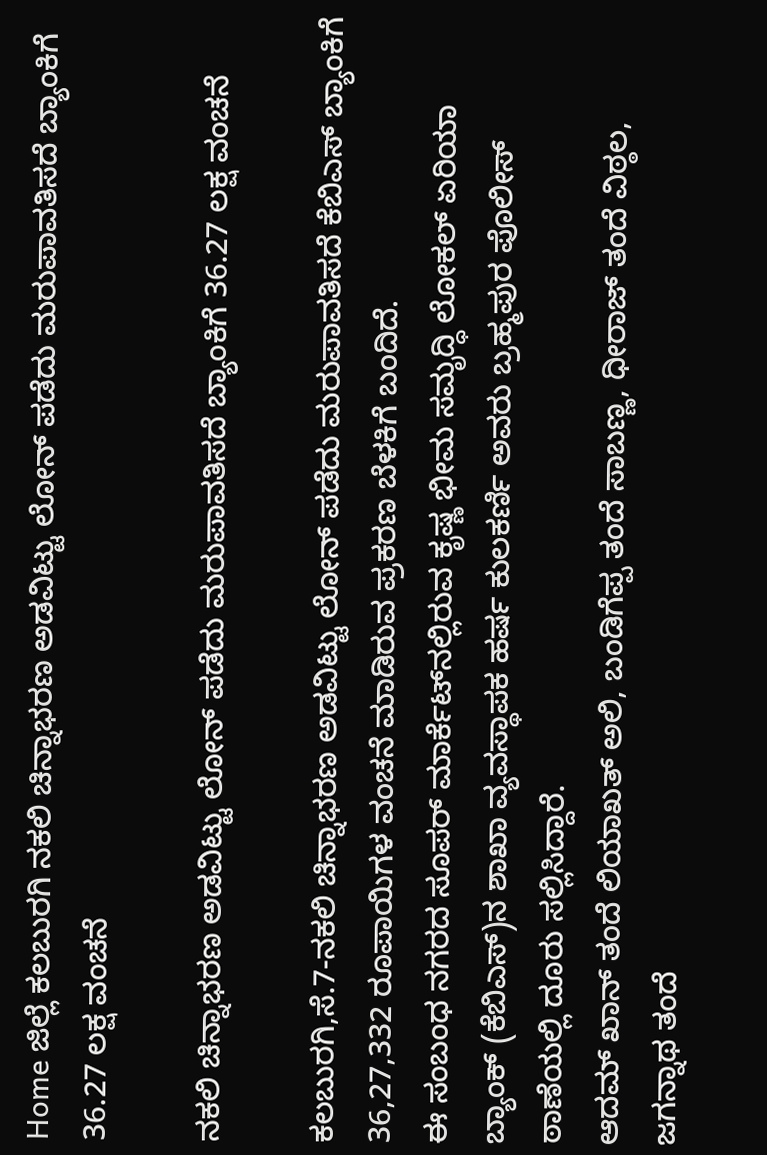Home ಜಿಲ್ಲೆ ಕಲಬುರಗಿ ನಕಲಿ ಚಿನ್ನಾಭರಣ ಅಡವಿಟ್ಟು ಲೋನ್ ಪಡೆದು ಮರುಪಾವತಿಸದೆ ಬ್ಯಾಂಕಿಗೆ 36.27 ಲಕ್ಷ ವಂಚನೆ

ನಕಲಿ ಚಿನ್ನಾಭರಣ ಅಡವಿಟ್ಟು ಲೋನ್ ಪಡೆದು ಮರುಪಾವತಿಸದೆ ಬ್ಯಾಂಕಿಗೆ 36.27 ಲಕ್ಷ ವಂಚನೆ

ಕಲಬುರಗಿ,ಸೆ.7-ನಕಲಿ ಚಿನ್ನಾಭರಣ ಅಡವಿಟ್ಟು ಲೋನ್ ಪಡೆದು ಮರುಪಾವತಿಸದೆ ಕೆಬಿಎಸ್ ಬ್ಯಾಂಕಿಗೆ 36,27,332 ರೂಪಾಯಿಗಳ ವಂಚನೆ ಮಾಡಿರುವ ಪ್ರಕರಣ ಬೆಳಕಿಗೆ ಬಂದಿದೆ.
ಈ ಸಂಬಂಧ ನಗರದ ಸೂಪರ್ ಮಾರ್ಕೆಟ್‍ನಲ್ಲಿರುವ ಕೃಷ್ಣ ಭೀಮ ಸಮೃದ್ಧಿ ಲೋಕಲ್ ಏರಿಯಾ ಬ್ಯಾಂಕ್ (ಕೆಬಿಎಸ್)ನ ಶಾಖಾ ವ್ಯವಸ್ಥಾಪಕ ಹರ್ಷ ಕುಲಕರ್ಣಿ ಅವರು ಬ್ರಹ್ಮಪುರ ಪೊಲೀಸ್ ಠಾಣೆಯಲ್ಲಿ ದೂರು ಸಲ್ಲಿಸಿದ್ದಾರೆ.
ಆದಮ್ ಖಾನ್ ತಂದೆ ಲಿಯಾಖತ್ ಅಲಿ, ಬಂಡಿಗೆಪ್ಪ ತಂದೆ ಸಾಬಣ್ಣ, ಧೀರಾಜ್ ತಂದೆ ವಿಠ್ಠಲ, ಜಗನ್ನಾಥ ತಂದೆ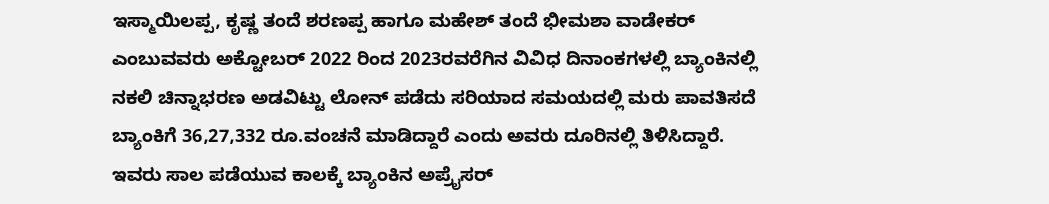ಇಸ್ಮಾಯಿಲಪ್ಪ, ಕೃಷ್ಣ ತಂದೆ ಶರಣಪ್ಪ ಹಾಗೂ ಮಹೇಶ್ ತಂದೆ ಭೀಮಶಾ ವಾಡೇಕರ್ ಎಂಬುವವರು ಅಕ್ಟೋಬರ್ 2022 ರಿಂದ 2023ರವರೆಗಿನ ವಿವಿಧ ದಿನಾಂಕಗಳಲ್ಲಿ ಬ್ಯಾಂಕಿನಲ್ಲಿ ನಕಲಿ ಚಿನ್ನಾಭರಣ ಅಡವಿಟ್ಟು ಲೋನ್ ಪಡೆದು ಸರಿಯಾದ ಸಮಯದಲ್ಲಿ ಮರು ಪಾವತಿಸದೆ ಬ್ಯಾಂಕಿಗೆ 36,27,332 ರೂ.ವಂಚನೆ ಮಾಡಿದ್ದಾರೆ ಎಂದು ಅವರು ದೂರಿನಲ್ಲಿ ತಿಳಿಸಿದ್ದಾರೆ.
ಇವರು ಸಾಲ ಪಡೆಯುವ ಕಾಲಕ್ಕೆ ಬ್ಯಾಂಕಿನ ಅಪ್ರೈಸರ್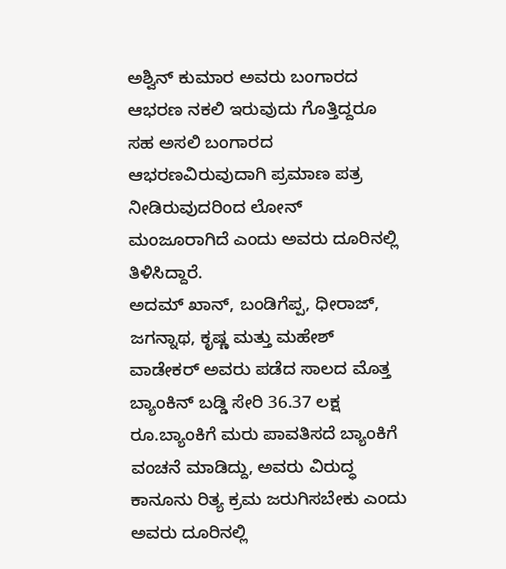ಅಶ್ವಿನ್ ಕುಮಾರ ಅವರು ಬಂಗಾರದ ಆಭರಣ ನಕಲಿ ಇರುವುದು ಗೊತ್ತಿದ್ದರೂ ಸಹ ಅಸಲಿ ಬಂಗಾರದ ಆಭರಣವಿರುವುದಾಗಿ ಪ್ರಮಾಣ ಪತ್ರ ನೀಡಿರುವುದರಿಂದ ಲೋನ್ ಮಂಜೂರಾಗಿದೆ ಎಂದು ಅವರು ದೂರಿನಲ್ಲಿ ತಿಳಿಸಿದ್ದಾರೆ.
ಅದಮ್ ಖಾನ್, ಬಂಡಿಗೆಪ್ಪ, ಧೀರಾಜ್, ಜಗನ್ನಾಥ, ಕೃಷ್ಣ ಮತ್ತು ಮಹೇಶ್ ವಾಡೇಕರ್ ಅವರು ಪಡೆದ ಸಾಲದ ಮೊತ್ತ ಬ್ಯಾಂಕಿನ್ ಬಡ್ಡಿ ಸೇರಿ 36.37 ಲಕ್ಷ ರೂ.ಬ್ಯಾಂಕಿಗೆ ಮರು ಪಾವತಿಸದೆ ಬ್ಯಾಂಕಿಗೆ ವಂಚನೆ ಮಾಡಿದ್ದು, ಅವರು ವಿರುದ್ಧ ಕಾನೂನು ರಿತ್ಯ ಕ್ರಮ ಜರುಗಿಸಬೇಕು ಎಂದು ಅವರು ದೂರಿನಲ್ಲಿ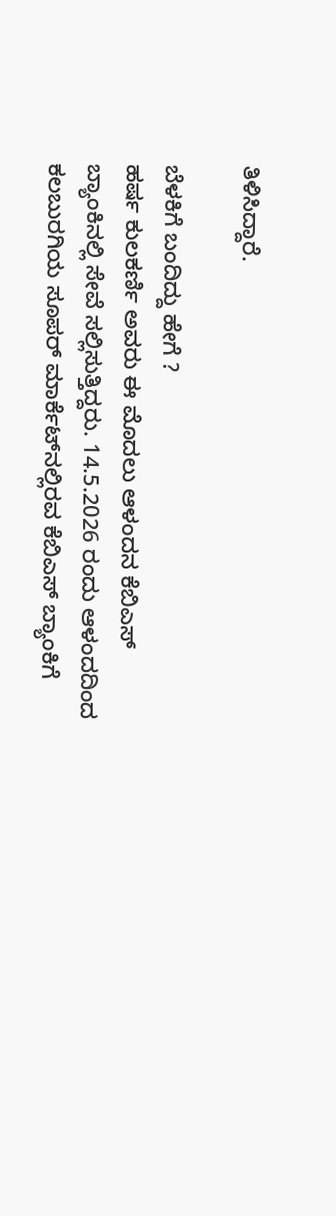ತಿಳಿಸಿದ್ದಾರೆ.

ಬೆಳಕಿಗೆ ಬಂದಿದ್ದು ಹೇಗೆ ?
ಹರ್ಷ ಕುಲಕರ್ಣಿ ಅವರು ಈ ಮೊದಲು ಆಳಂದನ ಕೆಬಿಎಸ್ ಬ್ಯಾಂಕಿನಲ್ಲಿ ಸೇವೆ ಸಲ್ಲಿಸುತ್ತಿದ್ದರು. 14.5.2026 ರಂದು ಆಳಂದದಿಂದ ಕಲಬುರಗಿಯ ಸೂಪರ್ ಮಾರ್ಕೆಟ್‍ನಲ್ಲಿರವ ಕೆಬಿಎಸ್ ಬ್ಯಾಂಕಿಗೆ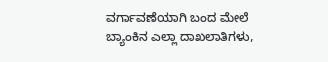ವರ್ಗಾವಣೆಯಾಗಿ ಬಂದ ಮೇಲೆ ಬ್ಯಾಂಕಿನ ಎಲ್ಲಾ ದಾಖಲಾತಿಗಳು,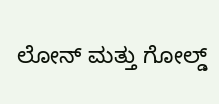ಲೋನ್ ಮತ್ತು ಗೋಲ್ಡ್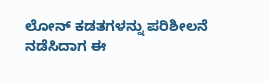ಲೋನ್ ಕಡತಗಳನ್ನು ಪರಿಶೀಲನೆ ನಡೆಸಿದಾಗ ಈ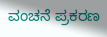ವಂಚನೆ ಪ್ರಕರಣ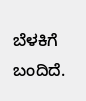ಬೆಳಕಿಗೆ ಬಂದಿದೆ.